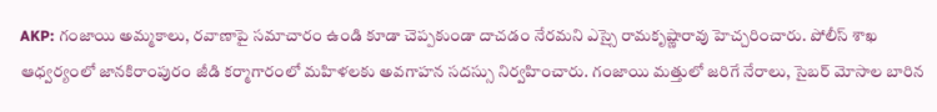AKP: గంజాయి అమ్మకాలు, రవాణాపై సమాచారం ఉండి కూడా చెప్పకుండా దాచడం నేరమని ఎస్సై రామకృష్ణారావు హెచ్చరించారు. పోలీస్ శాఖ ఆధ్వర్యంలో జానకిరాంపురం జీడి కర్మాగారంలో మహిళలకు అవగాహన సదస్సు నిర్వహించారు. గంజాయి మత్తులో జరిగే నేరాలు, సైబర్ మోసాల బారిన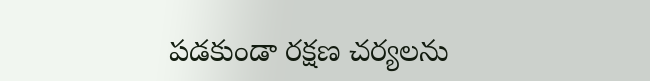పడకుండా రక్షణ చర్యలను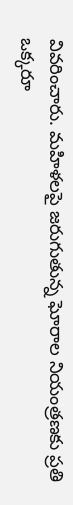వివరించారు. మహిళలపై జరుగుతున్న ఘోరాల నియంత్రణకు ప్రతి ఒక్కరూ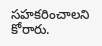సహకరించాలని కోరారు.